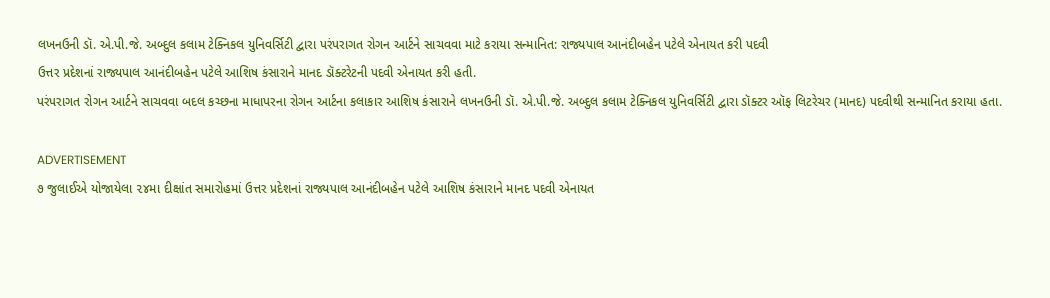લખનઉની ડૉ. એ.પી.જે. અબ્દુલ કલામ ટેક્નિકલ યુનિવર્સિટી દ્વારા પરંપરાગત રોગન આર્ટને સાચવવા માટે કરાયા સન્માનિત: રાજ્યપાલ આનંદીબહેન પટેલે એનાયત કરી પદવી
ઉત્તર પ્રદેશનાં રાજ્યપાલ આનંદીબહેન પટેલે આશિષ કંસારાને માનદ ડૉક્ટરેટની પદવી એનાયત કરી હતી.
પરંપરાગત રોગન આર્ટને સાચવવા બદલ કચ્છના માધાપરના રોગન આર્ટના કલાકાર આશિષ કંસારાને લખનઉની ડૉ. એ.પી.જે. અબ્દુલ કલામ ટેક્નિકલ યુનિવર્સિટી દ્વારા ડૉક્ટર ઑફ લિટરેચર (માનદ) પદવીથી સન્માનિત કરાયા હતા.

ADVERTISEMENT
૭ જુલાઈએ યોજાયેલા ૨૪મા દીક્ષાંત સમારોહમાં ઉત્તર પ્રદેશનાં રાજ્યપાલ આનંદીબહેન પટેલે આશિષ કંસારાને માનદ પદવી એનાયત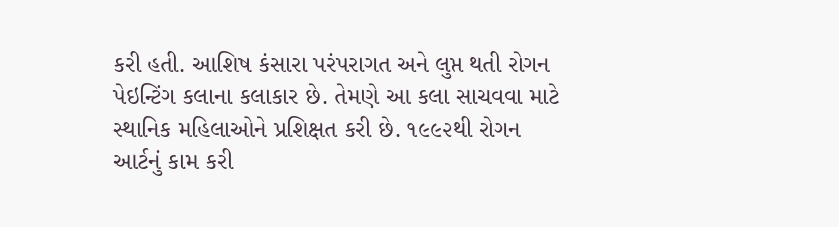કરી હતી. આશિષ કંસારા પરંપરાગત અને લુપ્ત થતી રોગન પેઇન્ટિંગ કલાના કલાકાર છે. તેમણે આ કલા સાચવવા માટે સ્થાનિક મહિલાઓને પ્રશિક્ષત કરી છે. ૧૯૯૨થી રોગન આર્ટનું કામ કરી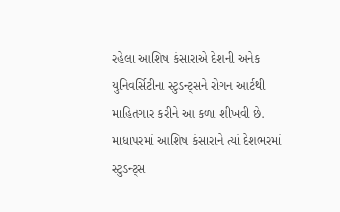રહેલા આશિષ કંસારાએ દેશની અનેક યુનિવર્સિટીના સ્ટુડન્ટ્સને રોગન આર્ટથી માહિતગાર કરીને આ કળા શીખવી છે. માધાપરમાં આશિષ કંસારાને ત્યાં દેશભરમાં સ્ટુડન્ટ્સ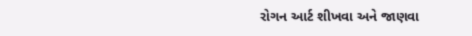રોગન આર્ટ શીખવા અને જાણવા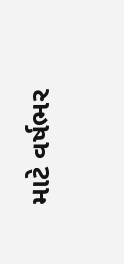માટે વર્ષભર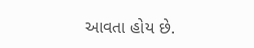આવતા હોય છે.